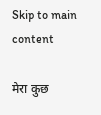Skip to main content

मेरा कुछ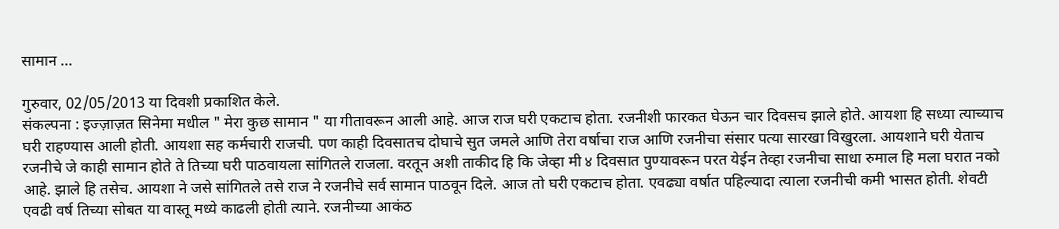सामान …

गुरुवार, 02/05/2013 या दिवशी प्रकाशित केले.
संकल्पना : इज्ज़ाज़त सिनेमा मधील " मेरा कुछ सामान " या गीतावरून आली आहे. आज राज घरी एकटाच होता. रजनीशी फारकत घेऊन चार दिवसच झाले होते. आयशा हि सध्या त्याच्याच घरी राहण्यास आली होती. आयशा सह कर्मचारी राजची. पण काही दिवसातच दोघाचे सुत जमले आणि तेरा वर्षाचा राज आणि रजनीचा संसार पत्या सारखा विखुरला. आयशाने घरी येताच रजनीचे जे काही सामान होते ते तिच्या घरी पाठवायला सांगितले राजला. वरतून अशी ताकीद हि कि जेव्हा मी ४ दिवसात पुण्यावरून परत येईन तेव्हा रजनीचा साधा रुमाल हि मला घरात नको आहे. झाले हि तसेच. आयशा ने जसे सांगितले तसे राज ने रजनीचे सर्व सामान पाठवून दिले. आज तो घरी एकटाच होता. एवढ्या वर्षात पहिल्यादा त्याला रजनीची कमी भासत होती. शेवटी एवढी वर्ष तिच्या सोबत या वास्तू मध्ये काढली होती त्याने. रजनीच्या आकंठ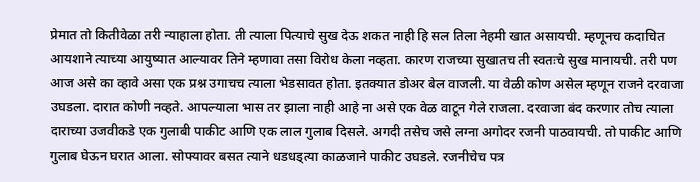प्रेमात तो कितीवेळा तरी न्याहाला होता. ती त्याला पित्याचे सुख देऊ शकत नाही हि सल तिला नेहमी खात असायची. म्हणूनच कदाचित आयशाने त्याच्या आयुष्यात आल्यावर तिने म्हणावा तसा विरोध केला नव्हता. कारण राजच्या सुखातच ती स्वतःचे सुख मानायची. तरी पण आज असे का व्हावे असा एक प्रश्न उगाचच त्याला भेडसावत होता. इतक्यात डोअर बेल वाजली. या वेळी कोण असेल म्हणून राजने दरवाजा उघडला. दारात कोणी नव्हते. आपल्याला भास तर झाला नाही आहे ना असे एक वेळ वाटून गेले राजला. दरवाजा बंद करणार तोच त्याला दाराच्या उजवीकडे एक गुलाबी पाकीट आणि एक लाल गुलाब दिसले. अगदी तसेच जसे लग्ना अगोदर रजनी पाठवायची. तो पाकीट आणि गुलाब घेऊन घरात आला. सोफ्यावर बसत त्याने धडधड्त्या काळजाने पाकीट उघडले. रजनीचेच पत्र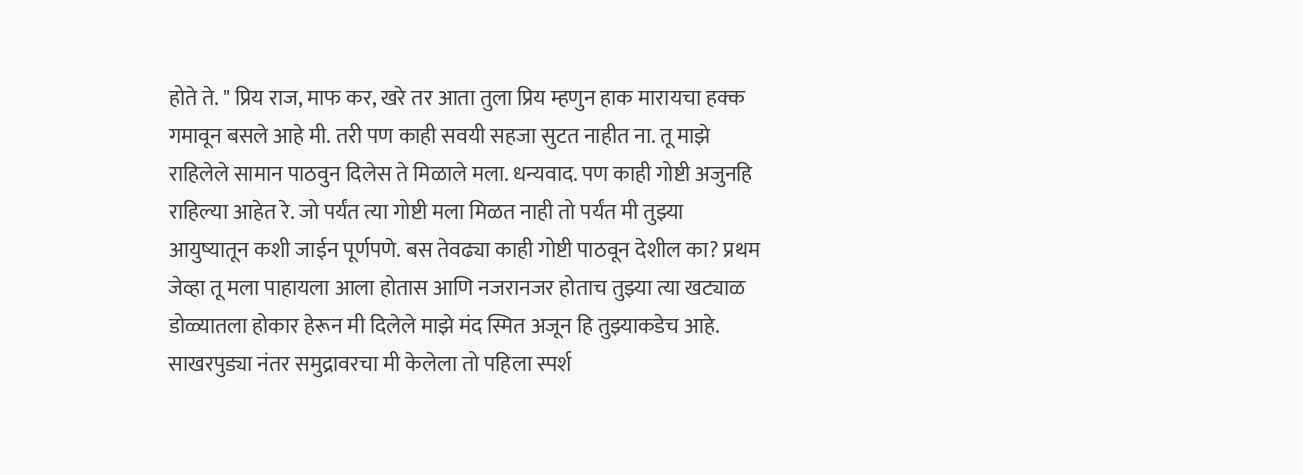होते ते. " प्रिय राज, माफ कर, खरे तर आता तुला प्रिय म्हणुन हाक मारायचा हक्क गमावून बसले आहे मी. तरी पण काही सवयी सहजा सुटत नाहीत ना. तू माझे राहिलेले सामान पाठवुन दिलेस ते मिळाले मला. धन्यवाद. पण काही गोष्टी अजुनहि राहिल्या आहेत रे. जो पर्यंत त्या गोष्टी मला मिळत नाही तो पर्यंत मी तुझ्या आयुष्यातून कशी जाईन पूर्णपणे. बस तेवढ्या काही गोष्टी पाठवून देशील का? प्रथम जेव्हा तू मला पाहायला आला होतास आणि नजरानजर होताच तुझ्या त्या खट्याळ डोळ्यातला होकार हेरून मी दिलेले माझे मंद स्मित अजून हि तुझ्याकडेच आहे. साखरपुड्या नंतर समुद्रावरचा मी केलेला तो पहिला स्पर्श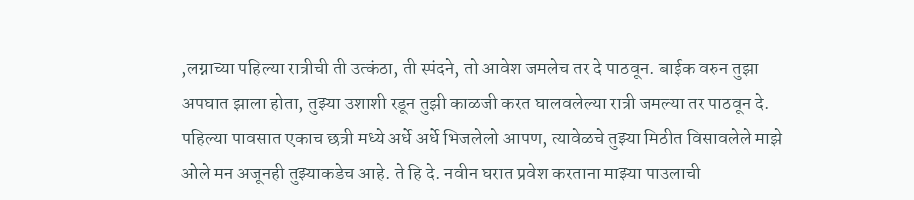,लग्नाच्या पहिल्या रात्रीची ती उत्कंठा, ती स्पंदने, तो आवेश जमलेच तर दे पाठवून. बाईक वरुन तुझा अपघात झाला होता, तुझ्या उशाशी रडून तुझी काळजी करत घालवलेल्या रात्री जमल्या तर पाठवून दे. पहिल्या पावसात एकाच छत्री मध्ये अर्धे अर्धे भिजलेलो आपण, त्यावेळचे तुझ्या मिठीत विसावलेले माझे ओले मन अजूनही तुझ्याकडेच आहे. ते हि दे. नवीन घरात प्रवेश करताना माझ्या पाउलाची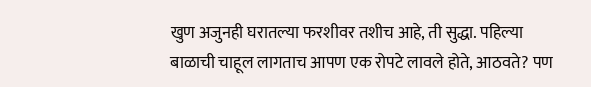खुण अजुनही घरातल्या फरशीवर तशीच आहे, ती सुद्धा. पहिल्या बाळाची चाहूल लागताच आपण एक रोपटे लावले होते, आठवते? पण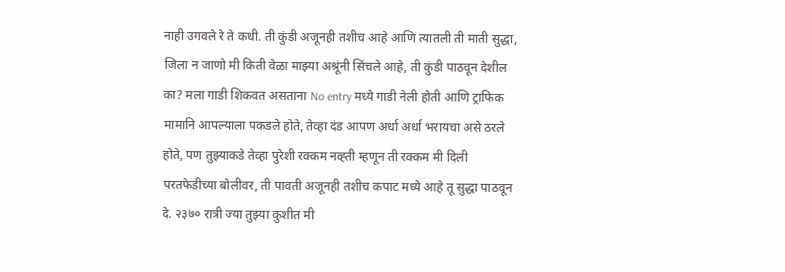नाही उगवले रे ते कधी. ती कुंडी अजूनही तशीच आहे आणि त्यातली ती माती सुद्धा, जिला न जाणो मी किती वेळा माझ्या अश्रूंनी सिंचले आहे, ती कुंडी पाठवून देशील का? मला गाडी शिकवत असताना No entry मध्ये गाडी नेली होती आणि ट्राफिक मामानि आपल्याला पकडले होते, तेव्हा दंड आपण अर्धा अर्धा भरायचा असे ठरले होते, पण तुझ्याकडे तेव्हा पुरेशी रक्कम नव्ह्ती म्हणून ती रक्कम मी दिली परतफेडीच्या बोलीवर, ती पावती अजूनही तशीच कपाट मध्ये आहे तू सुद्धा पाठवून दे. २३७० रात्री ज्या तुझ्या कुशीत मी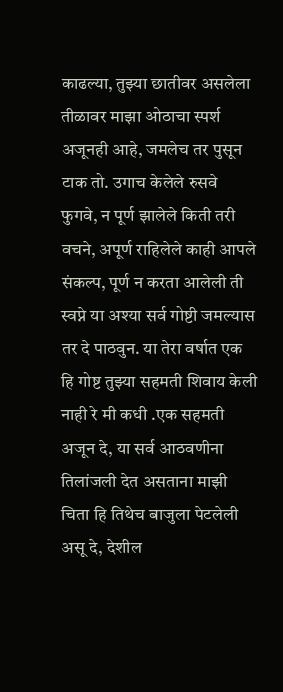काढल्या, तुझ्या छातीवर असलेला तीळावर माझा ओठाचा स्पर्श अजूनही आहे, जमलेच तर पुसून टाक तो. उगाच केलेले रुसवे फुगवे, न पूर्ण झालेले किती तरी वचने, अपूर्ण राहिलेले काही आपले संकल्प, पूर्ण न करता आलेली ती स्वप्ने या अश्या सर्व गोष्टी जमल्यास तर दे पाठवुन. या तेरा वर्षात एक हि गोष्ट तुझ्या सहमती शिवाय केली नाही रे मी कधी .एक सहमती अजून दे, या सर्व आठवणीना तिलांजली देत असताना माझी चिता हि तिथेच बाजुला पेटलेली असू दे, देशील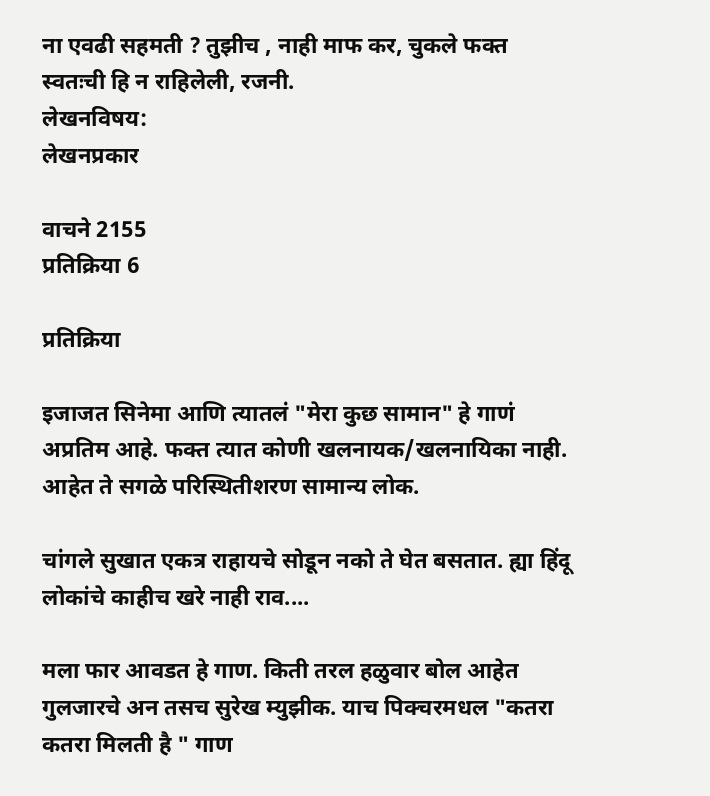ना एवढी सहमती ? तुझीच , नाही माफ कर, चुकले फक्त स्वतःची हि न राहिलेली, रजनी.
लेखनविषय:
लेखनप्रकार

वाचने 2155
प्रतिक्रिया 6

प्रतिक्रिया

इजाजत सिनेमा आणि त्यातलं "मेरा कुछ सामान" हे गाणं अप्रतिम आहे. फक्त त्यात कोणी खलनायक/खलनायिका नाही. आहेत ते सगळे परिस्थितीशरण सामान्य लोक.

चांगले सुखात एकत्र राहायचे सोडून नको ते घेत बसतात. ह्या हिंदू लोकांचे काहीच खरे नाही राव....

मला फार आवडत हे गाण. किती तरल हळुवार बोल आहेत गुलजारचे अन तसच सुरेख म्युझीक. याच पिक्चरमधल "कतरा कतरा मिलती है " गाण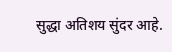सुद्धा अतिशय सुंदर आहे.